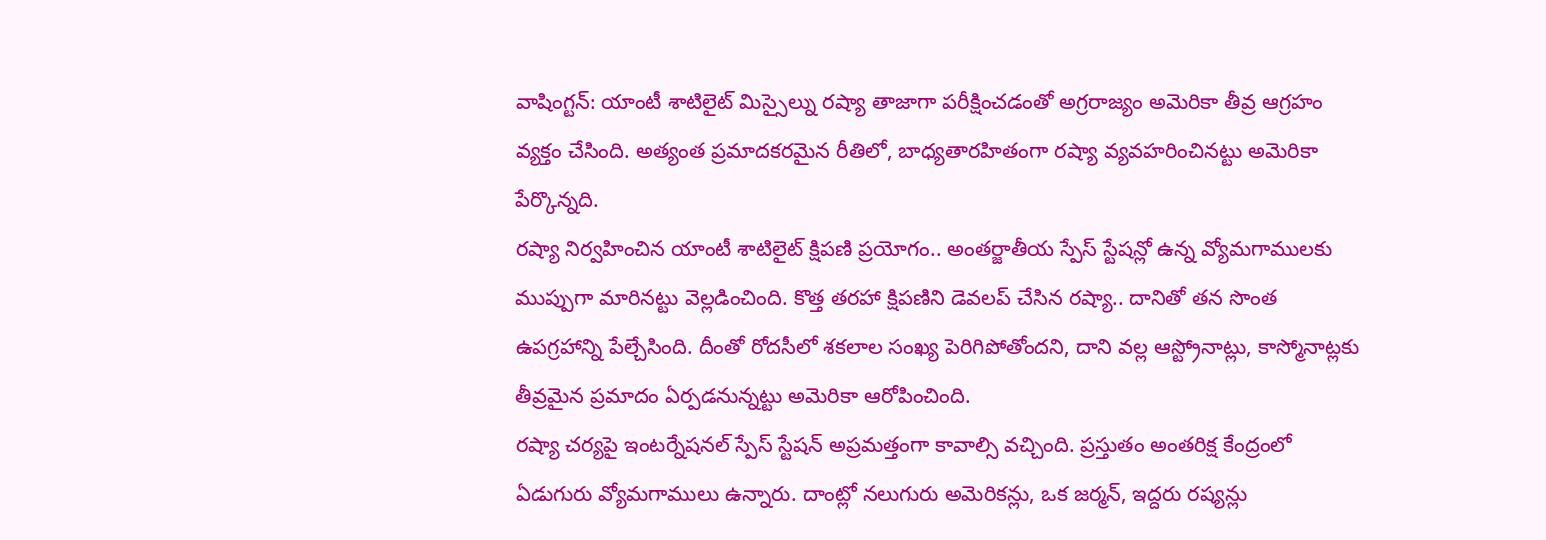వాషింగ్టన్: యాంటీ శాటిలైట్ మిస్సైల్ను రష్యా తాజాగా పరీక్షించడంతో అగ్రరాజ్యం అమెరికా తీవ్ర ఆగ్రహం వ్యక్తం చేసింది. అత్యంత ప్రమాదకరమైన రీతిలో, బాధ్యతారహితంగా రష్యా వ్యవహరించినట్టు అమెరికా పేర్కొన్నది.
రష్యా నిర్వహించిన యాంటీ శాటిలైట్ క్షిపణి ప్రయోగం.. అంతర్జాతీయ స్పేస్ స్టేషన్లో ఉన్న వ్యోమగాములకు ముప్పుగా మారినట్టు వెల్లడించింది. కొత్త తరహా క్షిపణిని డెవలప్ చేసిన రష్యా.. దానితో తన సొంత ఉపగ్రహాన్ని పేల్చేసింది. దీంతో రోదసీలో శకలాల సంఖ్య పెరిగిపోతోందని, దాని వల్ల ఆస్ట్రోనాట్లు, కాస్మోనాట్లకు తీవ్రమైన ప్రమాదం ఏర్పడనున్నట్టు అమెరికా ఆరోపించింది.
రష్యా చర్యపై ఇంటర్నేషనల్ స్పేస్ స్టేషన్ అప్రమత్తంగా కావాల్సి వచ్చింది. ప్రస్తుతం అంతరిక్ష కేంద్రంలో ఏడుగురు వ్యోమగాములు ఉన్నారు. దాంట్లో నలుగురు అమెరికన్లు, ఒక జర్మన్, ఇద్దరు రష్యన్లు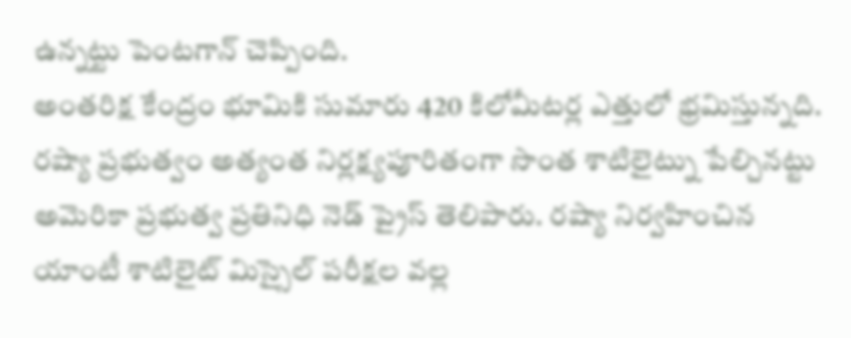ఉన్నట్టు పెంటగాన్ చెప్పింది.
అంతరిక్ష కేంద్రం భూమికి సుమారు 420 కిలోమీటర్ల ఎత్తులో భ్రమిస్తున్నది. రష్యా ప్రభుత్వం అత్యంత నిర్లక్ష్యపూరితంగా సొంత శాటిలైట్ను పేల్చినట్టు అమెరికా ప్రభుత్వ ప్రతినిధి నెడ్ ప్రైస్ తెలిపారు. రష్యా నిర్వహించిన యాంటీ శాటిలైట్ మిస్సైల్ పరీక్షల వల్ల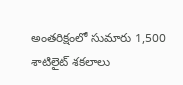అంతరిక్షంలో సుమారు 1,500 శాటిలైట్ శకలాలు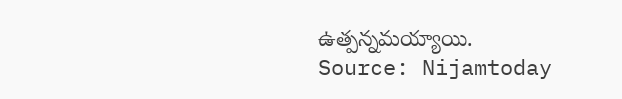ఉత్పన్నమయ్యాయి.
Source: Nijamtoday